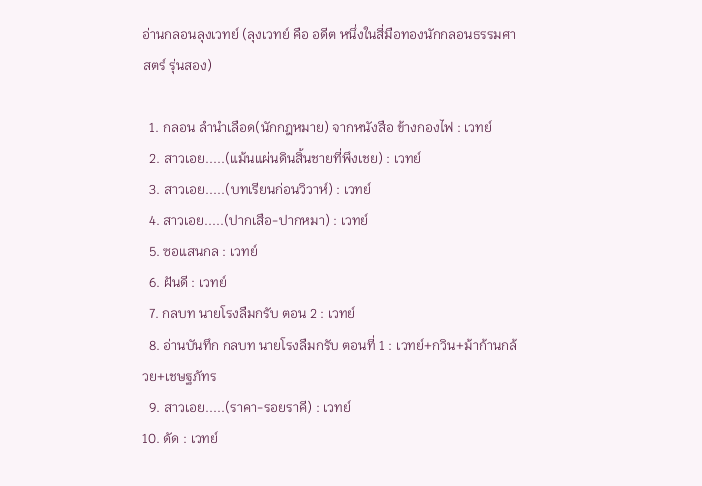อ่านกลอนลุงเวทย์ (ลุงเวทย์ คือ อดีต หนึ่งในสี่มือทองนักกลอนธรรมศาสตร์ รุ่นสอง)

  1. กลอน ลำนำเลือด(นักกฎหมาย) จากหนังสือ ข้างกองไฟ : เวทย์
  2. สาวเอย.....(แม้นแผ่นดินสิ้นชายที่พึงเชย) : เวทย์
  3. สาวเอย.....(บทเรียนก่อนวิวาห์) : เวทย์
  4. สาวเอย.....(ปากเสือ-ปากหมา) : เวทย์
  5. ซอแสนกล : เวทย์
  6. ฝันดี : เวทย์
  7. กลบท นายโรงลืมกรับ ตอน 2 : เวทย์
  8. อ่านบันทึก กลบท นายโรงลืมกรับ ตอนที่ 1 : เวทย์+กวิน+ม้าก้านกล้วย+เชษฐภัทร
  9. สาวเอย.....(ราคา-รอยราคี) : เวทย์
10. ดัด : เวทย์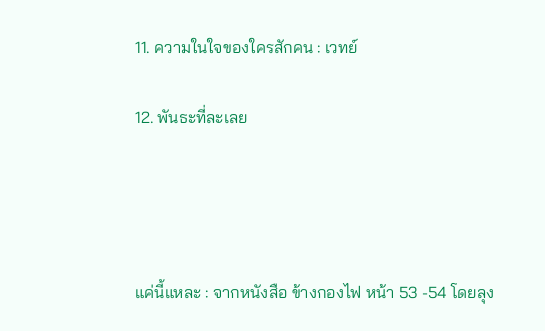11. ความในใจของใครสักคน : เวทย์

12. พันธะที่ละเลย




แค่นี้แหละ : จากหนังสือ ข้างกองไฟ หน้า 53 -54 โดยลุง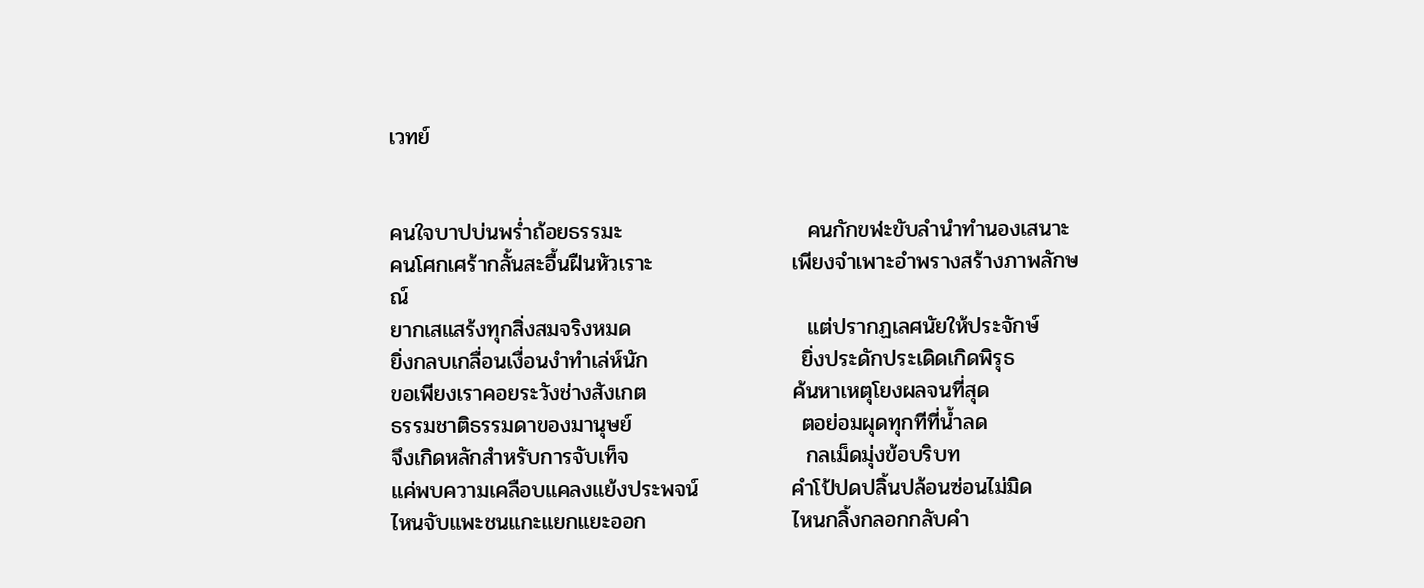เวทย์


คนใจบาปบ่นพร่ำถ้อยธรรมะ                        คนกักขฬะขับลำนำทำนองเสนาะ
คนโศกเศร้ากลั้นสะอื้นฝืนหัวเราะ                  เพียงจำเพาะอำพรางสร้างภาพลักษณ์
ยากเสแสร้งทุกสิ่งสมจริงหมด                       แต่ปรากฏเลศนัยให้ประจักษ์
ยิ่งกลบเกลื่อนเงื่อนงำทำเล่ห์นัก                    ยิ่งประดักประเดิดเกิดพิรุธ
ขอเพียงเราคอยระวังช่างสังเกต                   ค้นหาเหตุโยงผลจนที่สุด
ธรรมชาติธรรมดาของมานุษย์                      ตอย่อมผุดทุกทีที่น้ำลด
จึงเกิดหลักสำหรับการจับเท็จ                       กลเม็ดมุ่งข้อบริบท
แค่พบความเคลือบแคลงแย้งประพจน์            คำโป้ปดปลิ้นปล้อนซ่อนไม่มิด
ไหนจับแพะชนแกะแยกแยะออก                   ไหนกลิ้งกลอกกลับคำ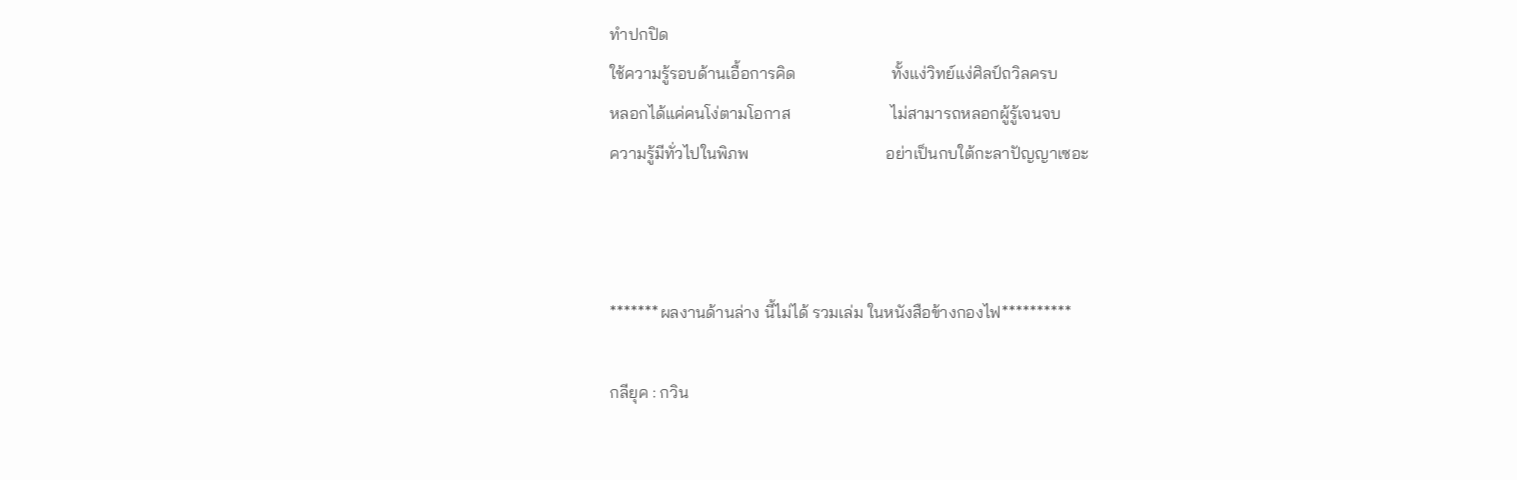ทำปกปิด
ใช้ความรู้รอบด้านเอื้อการคิด                       ทั้งแง่วิทย์แง่ศิลป์ถวิลครบ
หลอกได้แค่คนโง่ตามโอกาส                        ไม่สามารถหลอกผู้รู้เจนจบ
ความรู้มีทั่วไปในพิภพ                                 อย่าเป็นกบใต้กะลาปัญญาเซอะ



*******ผลงานด้านล่าง นี้ไม่ได้ รวมเล่ม ในหนังสือข้างกองไฟ**********

กลียุค : กวิน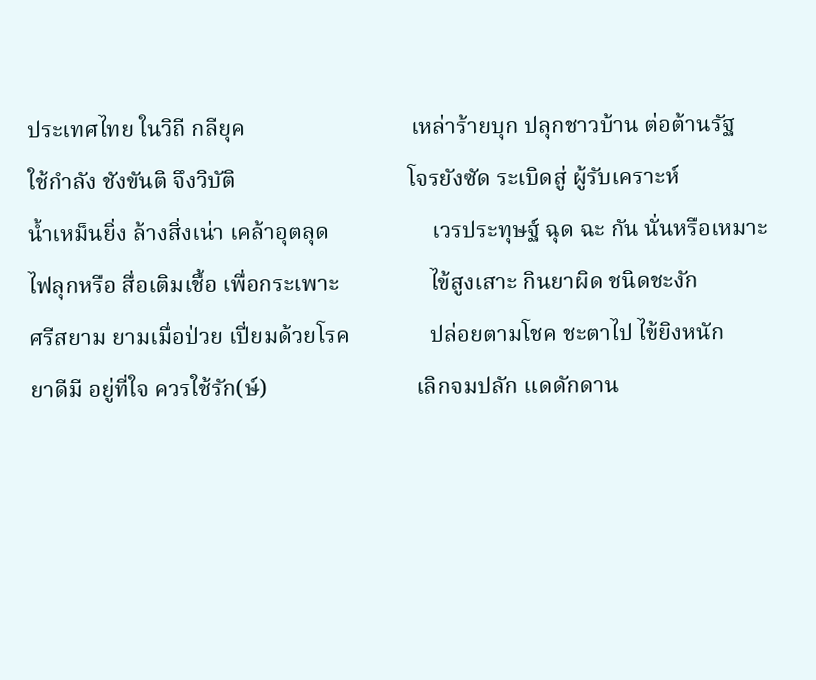ประเทศไทย ในวิถี กลียุค                             เหล่าร้ายบุก ปลุกชาวบ้าน ต่อต้านรัฐ
ใช้กำลัง ชังขันติ จึงวิบัติ                              โจรยังซัด ระเบิดสู่ ผู้รับเคราะห์
น้ำเหม็นยิ่ง ล้างสิ่งเน่า เคล้าอุตลุด                  เวรประทุษฐ์ ฉุด ฉะ กัน นั่นหรือเหมาะ
ไฟลุกหรือ สื่อเติมเชื้อ เพื่อกระเพาะ                ไข้สูงเสาะ กินยาผิด ชนิดชะงัก
ศรีสยาม ยามเมื่อป่วย เปี่ยมด้วยโรค              ปล่อยตามโชค ชะตาไป ไข้ยิงหนัก
ยาดีมี อยู่ที่ใจ ควรใช้รัก(ษ์)                          เลิกจมปลัก แดดักดาน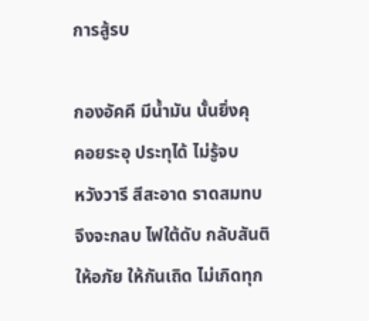การสู้รบ

กองอัคคี มีน้ำมัน นั้นยิ่งคุ                             คอยระอุ ประทุได้ ไม่รู้จบ
หวังวารี สีสะอาด ราดสมทบ                          จึงจะกลบ ไฟใต้ดับ กลับสันติ
ให้อภัย ให้กันเถิด ไม่เกิดทุก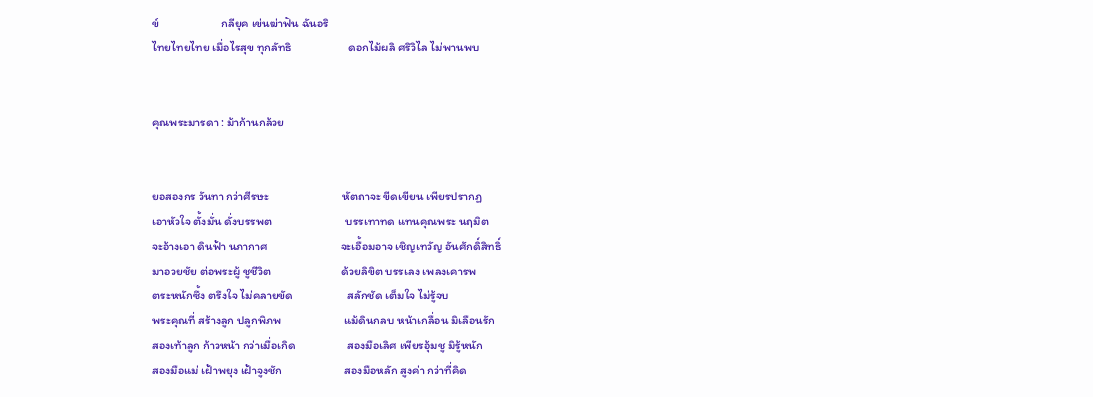ข์                       กลียุค เข่นฆ่าฟัน ฉันอริ
ไทยไทยไทย เมื่อไรสุข ทุกลัทธิ                     ดอกไม้ผลิ ศริวิไล ไม่พานพบ


คุณพระมารดา : ม้าก้านกล้วย


ยอสองกร วันทา กว่าศีรษะ                           หัตถาจะ ขีดเขียน เพียรปรากฏ
เอาหัวใจ ตั้งมั่น ดั่งบรรพต                           บรรเทาทด แทนคุณพระ นฤมิต
จะอ้างเอา ดินฟ้า นภากาศ                           จะเอื้อมอาจ เชิญเทวัญ อันศักดิ์สิทธิ์
มาอวยชัย ต่อพระผู้ ชูชีวิต                          ด้วยลิขิต บรรเลง เพลงเคารพ
ตระหนักซึ้ง ตรึงใจ ไม่คลายขัด                    สลักชัด เต็มใจ ไม่รู้จบ
พระคุณที่ สร้างลูก ปลูกพิภพ                       แม้ดินกลบ หน้าเกลื่อน มิเลือนรัก
สองเท้าลูก ก้าวหน้า กว่าเมื่อเกิด                   สองมือเลิศ เพียรอุ้มชู มิรู้หนัก
สองมือแม่ เฝ้าพยุง เฝ้าจูงชัก                       สองมือหลัก สูงค่า กว่าที่คิด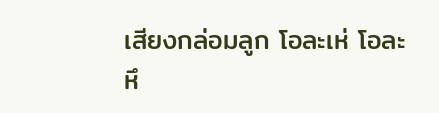เสียงกล่อมลูก โอละเห่ โอละหึ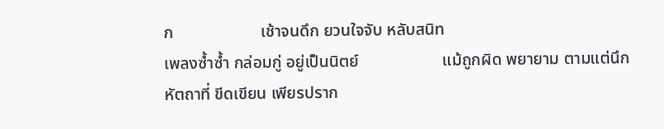ก                     เช้าจนดึก ยวนใจจับ หลับสนิท
เพลงซ้ำซ้ำ กล่อมกู่ อยู่เป็นนิตย์                    แม้ถูกผิด พยายาม ตามแต่นึก
หัตถาที่ ขีดเขียน เพียรปราก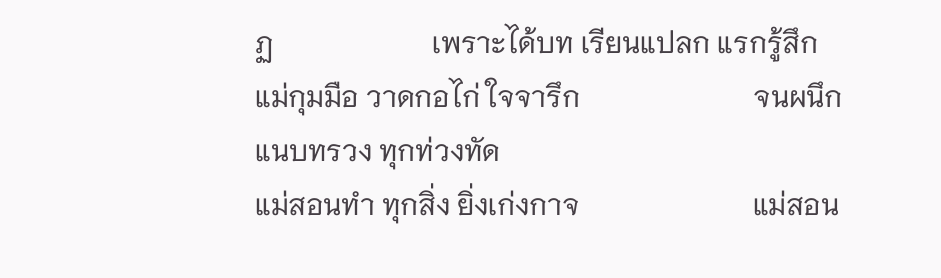ฏ                      เพราะได้บท เรียนแปลก แรกรู้สึก
แม่กุมมือ วาดกอไก่ ใจจารึก                        จนผนึก แนบทรวง ทุกท่วงทัด
แม่สอนทำ ทุกสิ่ง ยิ่งเก่งกาจ                        แม่สอน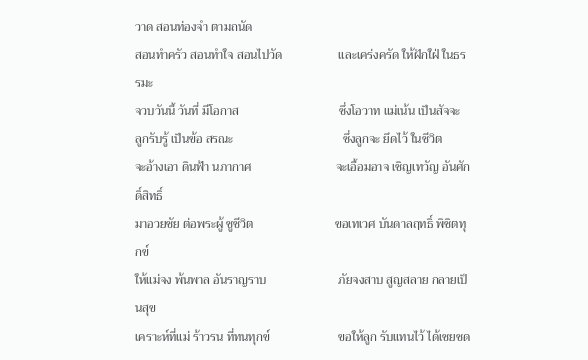วาด สอนท่องจำ ตามถนัด
สอนทำครัว สอนทำใจ สอนไปวัด                  และเคร่งครัด ให้ฝักใฝ่ ในธรรมะ
จวบวันนี้ วันที่ มีโอกาส                                ซึ่งโอวาท แม่เน้น เป็นสัจจะ
ลูกรับรู้ เป็นข้อ สรณะ                                   ซึ่งลูกจะ ยึดไว้ ในชีวิต
จะอ้างเอา ดินฟ้า นภากาศ                           จะเอื้อมอาจ เชิญเทวัญ อันศักดิ์สิทธิ์
มาอวยชัย ต่อพระผู้ ชูชีวิต                          ขอเทเวศ บันดาลฤทธิ์ พิชิตทุกข์
ให้แม่จง พ้นพาล อันราญราบ                       ภัยจงสาบ สูญสลาย กลายเป็นสุข
เคราะห์ที่แม่ ร้าวรน ที่ทนทุกข์                      ขอให้ลูก รับแทนไว้ ได้เชยชด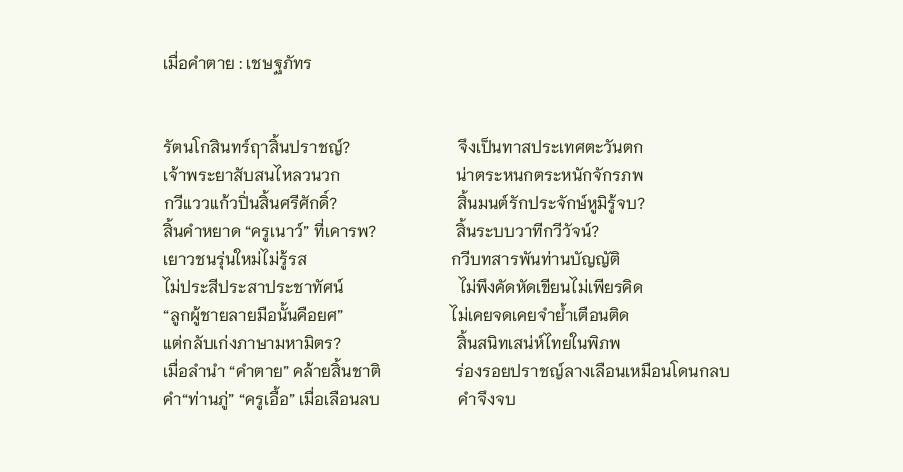เมื่อคำตาย : เชษฐภัทร


รัตนโกสินทร์ฤาสิ้นปราชญ์?                          จึงเป็นทาสประเทศตะวันตก
เจ้าพระยาสับสนไหลวนวก                            น่าตระหนกตระหนักจักรภพ
กวีแววแก้วปิ่นสิ้นศรีศักดิ์?                             สิ้นมนต์รักประจักษ์หูมิรู้จบ?
สิ้นคำหยาด “ครูเนาว์” ที่เคารพ?                   สิ้นระบบวาทีกวีวัจน์?
เยาวชนรุ่นใหม่ไม่รู้รส                                   กวีบทสารพันท่านบัญญัติ
ไม่ประสีประสาประชาทัศน์                            ไม่พึงคัดหัดเขียนไม่เพียรคิด
“ลูกผู้ชายลายมือนั้นคือยศ”                          ไม่เคยจดเคยจำย้ำเตือนติด
แต่กลับเก่งภาษามหามิตร?                            สิ้นสนิทเสน่ห์ไทยในพิภพ
เมื่อลำนำ “คำตาย” คล้ายสิ้นชาติ                  ร่องรอยปราชญ์ลางเลือนเหมือนโดนกลบ
คำ“ท่านภู่” “ครูเอื้อ” เมื่อเลือนลบ                   คำจึงจบ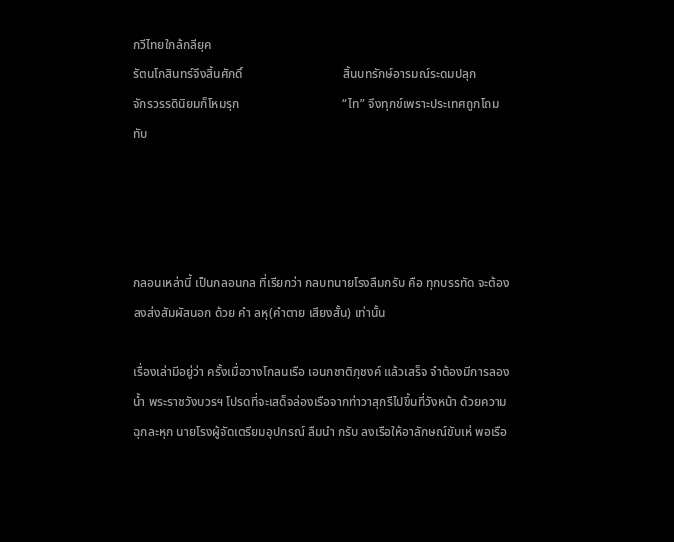กวีไทยใกล้กลียุค
รัตนโกสินทร์จึงสิ้นศักดิ์                                สิ้นบทรักษ์อารมณ์ระดมปลุก
จักรวรรดินิยมก็โหมรุก                                 “ไท” จึงทุกข์เพราะประเทศถูกโถมทับ




กลอนเหล่านี้ เป็นกลอนกล ที่เรียกว่า กลบทนายโรงลืมกรับ คือ ทุกบรรทัด จะต้องลงส่งสัมผัสนอก ด้วย คำ ลหุ(คำตาย เสียงสั้น) เท่านั้น

เรื่องเล่ามีอยู่ว่า ครั้งเมื่อวางโกลนเรือ เอนกชาติภุชงค์ แล้วเสร็จ จำต้องมีการลองน้ำ พระราชวังบวรฯ โปรดที่จะเสด็จล่องเรือจากท่าวาสุกรีไปขึ้นที่วังหน้า ด้วยความฉุกละหุก นายโรงผู้จัดเตรียมอุปกรณ์ ลืมนำ กรับ ลงเรือให้อาลักษณ์ขับเห่ พอเรือ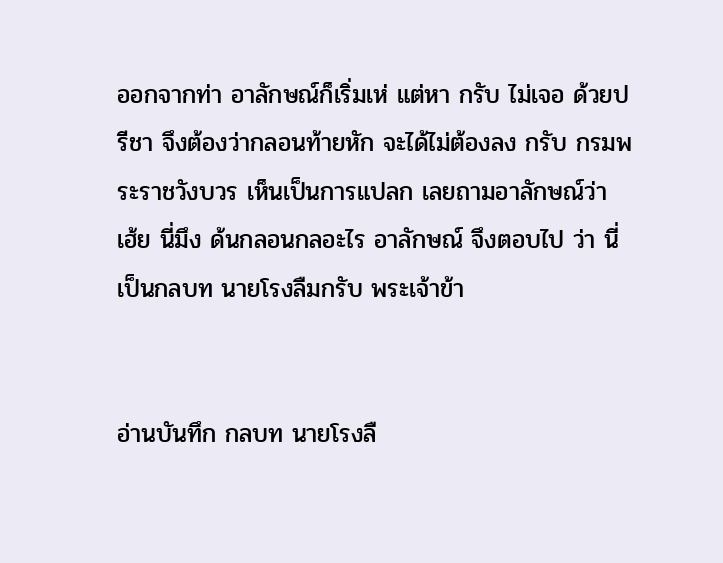ออกจากท่า อาลักษณ์ก็เริ่มเห่ แต่หา กรับ ไม่เจอ ด้วยปรีชา จึงต้องว่ากลอนท้ายหัก จะได้ไม่ต้องลง กรับ กรมพระราชวังบวร เห็นเป็นการแปลก เลยถามอาลักษณ์ว่า เฮ้ย นี่มึง ด้นกลอนกลอะไร อาลักษณ์ จึงตอบไป ว่า นี่เป็นกลบท นายโรงลืมกรับ พระเจ้าข้า


อ่านบันทึก กลบท นายโรงลื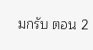มกรับ ตอน 2